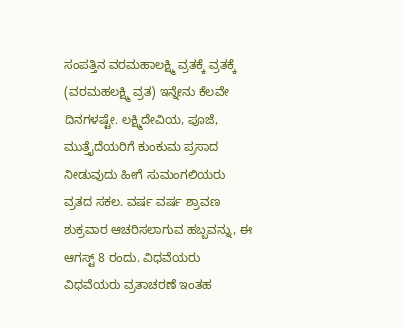ಸಂಪತ್ತಿನ ವರಮಹಾಲಕ್ಷ್ಮಿ ವ್ರತಕ್ಕೆ ವ್ರತಕ್ಕೆ (ವರಮಹಲಕ್ಷ್ಮಿ ವ್ರತ) ಇನ್ನೇನು ಕೆಲವೇ ದಿನಗಳಷ್ಟೇ. ಲಕ್ಷ್ಮಿದೇವಿಯ, ಪೂಜೆ, ಮುತ್ತೈದೆಯರಿಗೆ ಕುಂಕುಮ ಪ್ರಸಾದ ನೀಡುವುದು ಹೀಗೆ ಸುಮಂಗಲಿಯರು ವ್ರತದ ಸಕಲ. ವರ್ಷ ವರ್ಷ ಶ್ರಾವಣ ಶುಕ್ರವಾರ ಆಚರಿಸಲಾಗುವ ಹಬ್ಬವನ್ನು, ಈ ಆಗಸ್ಟ್ 8 ರಂದು. ವಿಧವೆಯರು ವಿಧವೆಯರು ವ್ರತಾಚರಣೆ ಇಂತಹ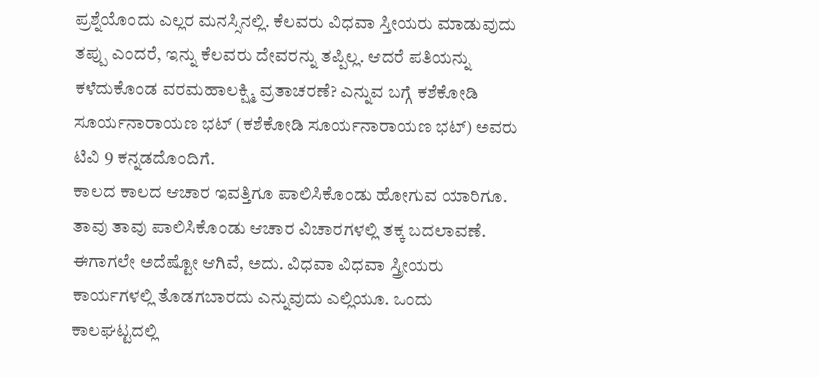ಪ್ರಶ್ನೆಯೊಂದು ಎಲ್ಲರ ಮನಸ್ಸಿನಲ್ಲಿ. ಕೆಲವರು ವಿಧವಾ ಸ್ತೀಯರು ಮಾಡುವುದು ತಪ್ಪು ಎಂದರೆ, ಇನ್ನು ಕೆಲವರು ದೇವರನ್ನು ತಪ್ಪಿಲ್ಲ. ಆದರೆ ಪತಿಯನ್ನು ಕಳೆದುಕೊಂಡ ವರಮಹಾಲಕ್ಷ್ಮಿ ವ್ರತಾಚರಣೆ? ಎನ್ನುವ ಬಗ್ಗೆ ಕಶೆಕೋಡಿ ಸೂರ್ಯನಾರಾಯಣ ಭಟ್ (ಕಶೆಕೋಡಿ ಸೂರ್ಯನಾರಾಯಣ ಭಟ್) ಅವರು ಟಿವಿ 9 ಕನ್ನಡದೊಂದಿಗೆ.
ಕಾಲದ ಕಾಲದ ಆಚಾರ ಇವತ್ತಿಗೂ ಪಾಲಿಸಿಕೊಂಡು ಹೋಗುವ ಯಾರಿಗೂ. ತಾವು ತಾವು ಪಾಲಿಸಿಕೊಂಡು ಆಚಾರ ವಿಚಾರಗಳಲ್ಲಿ ತಕ್ಕ ಬದಲಾವಣೆ. ಈಗಾಗಲೇ ಅದೆಷ್ಟೋ ಆಗಿವೆ, ಅದು. ವಿಧವಾ ವಿಧವಾ ಸ್ತ್ರೀಯರು ಕಾರ್ಯಗಳಲ್ಲಿ ತೊಡಗಬಾರದು ಎನ್ನುವುದು ಎಲ್ಲಿಯೂ. ಒಂದು ಕಾಲಘಟ್ಟದಲ್ಲಿ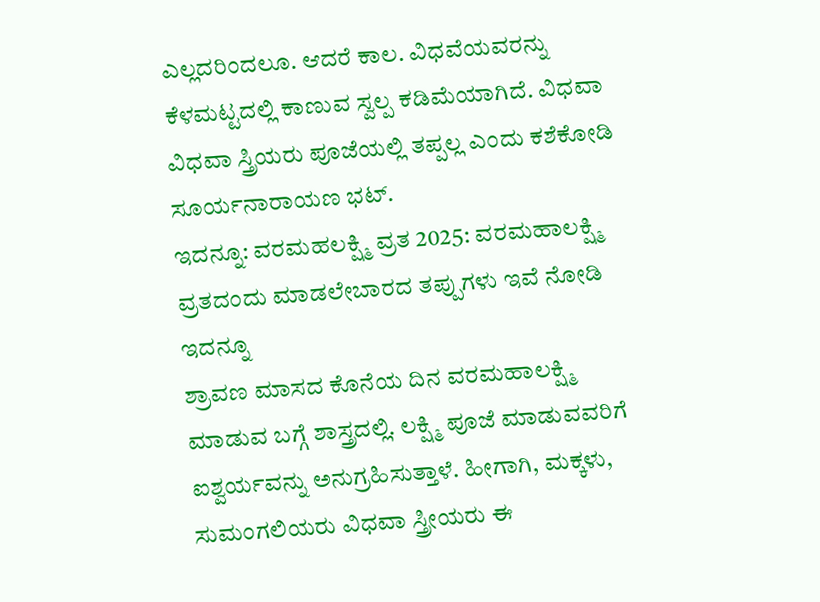ಎಲ್ಲದರಿಂದಲೂ. ಆದರೆ ಕಾಲ. ವಿಧವೆಯವರನ್ನು ಕೆಳಮಟ್ಟದಲ್ಲಿ ಕಾಣುವ ಸ್ವಲ್ಪ ಕಡಿಮೆಯಾಗಿದೆ. ವಿಧವಾ ವಿಧವಾ ಸ್ತ್ರಿಯರು ಪೂಜೆಯಲ್ಲಿ ತಪ್ಪಲ್ಲ ಎಂದು ಕಶೆಕೋಡಿ ಸೂರ್ಯನಾರಾಯಣ ಭಟ್.
ಇದನ್ನೂ: ವರಮಹಲಕ್ಷ್ಮಿ ವ್ರತ 2025: ವರಮಹಾಲಕ್ಷ್ಮಿ ವ್ರತದಂದು ಮಾಡಲೇಬಾರದ ತಪ್ಪುಗಳು ಇವೆ ನೋಡಿ
ಇದನ್ನೂ
ಶ್ರಾವಣ ಮಾಸದ ಕೊನೆಯ ದಿನ ವರಮಹಾಲಕ್ಷ್ಮಿ ಮಾಡುವ ಬಗ್ಗೆ ಶಾಸ್ತ್ರದಲ್ಲಿ. ಲಕ್ಷ್ಮಿ ಪೂಜೆ ಮಾಡುವವರಿಗೆ ಐಶ್ವರ್ಯವನ್ನು ಅನುಗ್ರಹಿಸುತ್ತಾಳೆ. ಹೀಗಾಗಿ, ಮಕ್ಕಳು, ಸುಮಂಗಲಿಯರು ವಿಧವಾ ಸ್ತ್ರೀಯರು ಈ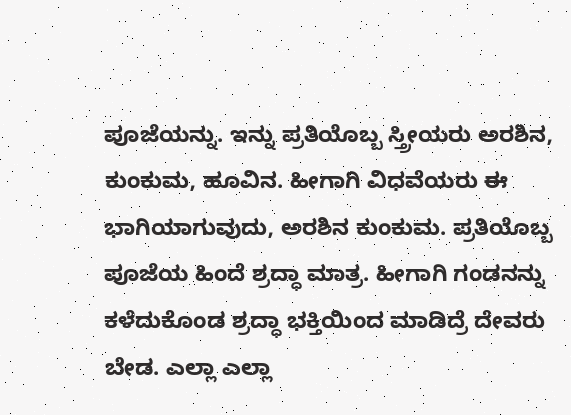ಪೂಜೆಯನ್ನು. ಇನ್ನು ಪ್ರತಿಯೊಬ್ಬ ಸ್ತ್ರೀಯರು ಅರಶಿನ, ಕುಂಕುಮ, ಹೂವಿನ. ಹೀಗಾಗಿ ವಿಧವೆಯರು ಈ ಭಾಗಿಯಾಗುವುದು, ಅರಶಿನ ಕುಂಕುಮ. ಪ್ರತಿಯೊಬ್ಬ ಪೂಜೆಯ ಹಿಂದೆ ಶ್ರದ್ಧಾ ಮಾತ್ರ. ಹೀಗಾಗಿ ಗಂಡನನ್ನು ಕಳೆದುಕೊಂಡ ಶ್ರದ್ಧಾ ಭಕ್ತಿಯಿಂದ ಮಾಡಿದ್ರೆ ದೇವರು ಬೇಡ. ಎಲ್ಲಾ ಎಲ್ಲಾ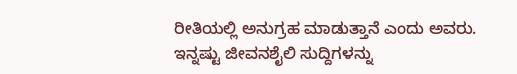ರೀತಿಯಲ್ಲಿ ಅನುಗ್ರಹ ಮಾಡುತ್ತಾನೆ ಎಂದು ಅವರು.
ಇನ್ನಷ್ಟು ಜೀವನಶೈಲಿ ಸುದ್ದಿಗಳನ್ನು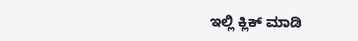ಇಲ್ಲಿ ಕ್ಲಿಕ್ ಮಾಡಿ